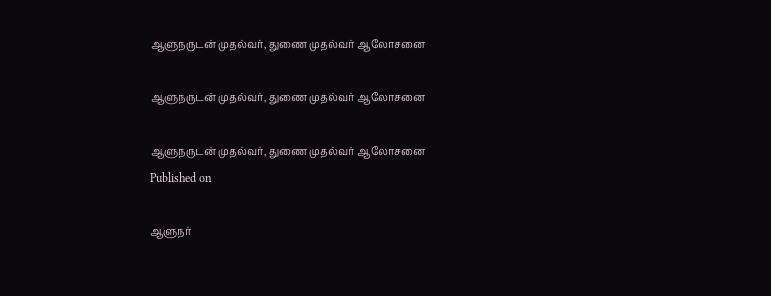ஆளுநருடன் முதல்வர், துணை முதல்வர் ஆலோசனை

ஆளுநருடன் முதல்வர், துணை முதல்வர் ஆலோசனை

ஆளுநருடன் முதல்வர், துணை முதல்வர் ஆலோசனை
Published on

ஆளுநர்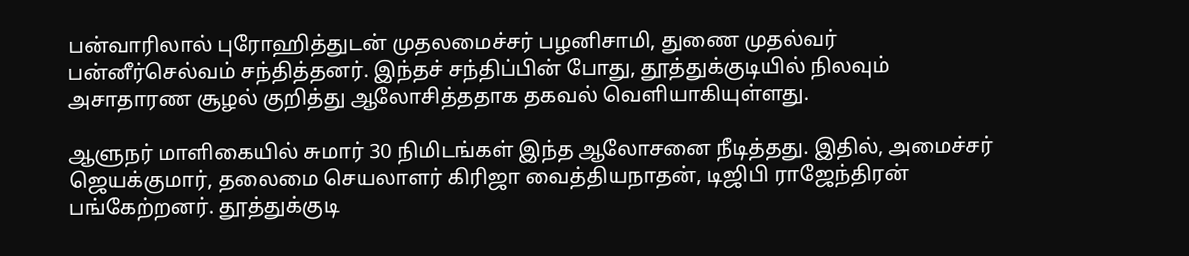பன்வாரிலால் புரோஹித்துடன் முதலமைச்சர் பழனிசாமி, துணை முதல்வர் பன்னீர்செல்வம் சந்தித்தனர். இந்தச் சந்திப்பின் போது, தூத்துக்குடியில் நிலவும் அசாதாரண சூழல் குறித்து ஆலோசித்ததாக தகவல் வெளியாகியுள்ளது.

ஆளுநர் மாளிகையில் சுமார் 30 நிமிடங்கள் இந்த ஆலோசனை நீடித்தது. இதில், அமைச்சர் ஜெயக்குமார், தலைமை செயலாளர் கிரிஜா வைத்தியநாதன், டிஜிபி ராஜேந்திரன் பங்கேற்றனர். தூத்துக்குடி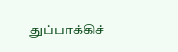துப்பாக்கிச்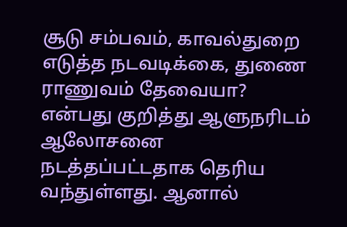சூடு சம்பவம், காவல்துறை எடுத்த நடவடிக்கை, துணை ராணுவம் தேவையா? என்பது குறித்து ஆளுநரிடம் ஆலோசனை நடத்தப்பட்டதாக தெரிய வந்துள்ளது. ஆனால்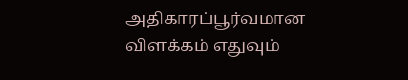அதிகாரப்பூர்வமான விளக்கம் எதுவும்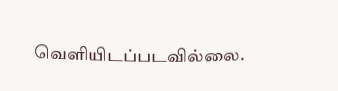வெளியிடப்படவில்லை.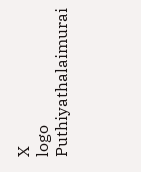X
logo
Puthiyathalaimurai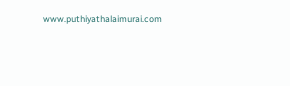www.puthiyathalaimurai.com